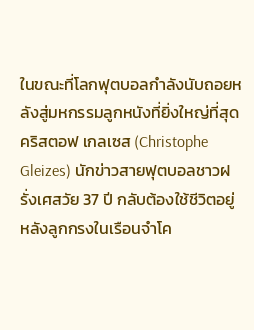ในขณะที่โลกฟุตบอลกำลังนับถอยหลังสู่มหกรรมลูกหนังที่ยิ่งใหญ่ที่สุด คริสตอฟ เกลเซส (Christophe Gleizes) นักข่าวสายฟุตบอลชาวฝรั่งเศสวัย 37 ปี กลับต้องใช้ชีวิตอยู่หลังลูกกรงในเรือนจำโค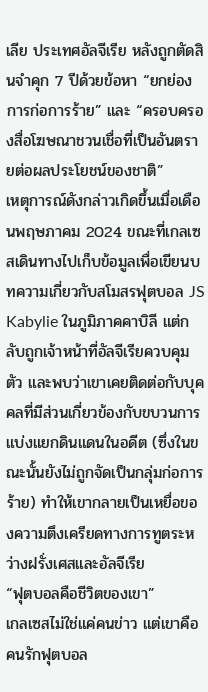เลีย ประเทศอัลจีเรีย หลังถูกตัดสินจำคุก 7 ปีด้วยข้อหา “ยกย่องการก่อการร้าย” และ “ครอบครองสื่อโฆษณาชวนเชื่อที่เป็นอันตรายต่อผลประโยชน์ของชาติ”
เหตุการณ์ดังกล่าวเกิดขึ้นเมื่อเดือนพฤษภาคม 2024 ขณะที่เกลเซสเดินทางไปเก็บข้อมูลเพื่อเขียนบทความเกี่ยวกับสโมสรฟุตบอล JS Kabylie ในภูมิภาคคาบิลี แต่กลับถูกเจ้าหน้าที่อัลจีเรียควบคุมตัว และพบว่าเขาเคยติดต่อกับบุคคลที่มีส่วนเกี่ยวข้องกับขบวนการแบ่งแยกดินแดนในอดีต (ซึ่งในขณะนั้นยังไม่ถูกจัดเป็นกลุ่มก่อการร้าย) ทำให้เขากลายเป็นเหยื่อของความตึงเครียดทางการทูตระหว่างฝรั่งเศสและอัลจีเรีย
“ฟุตบอลคือชีวิตของเขา”
เกลเซสไม่ใช่แค่คนข่าว แต่เขาคือคนรักฟุตบอล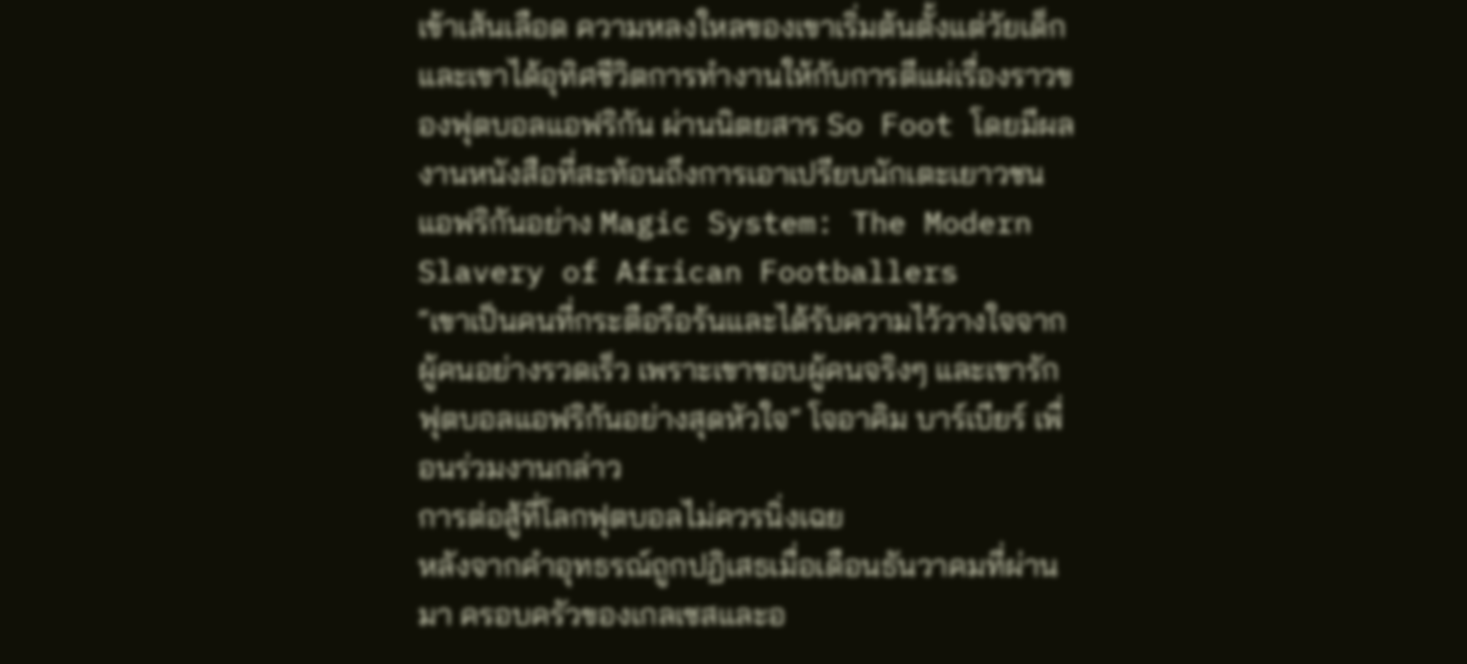เข้าเส้นเลือด ความหลงใหลของเขาเริ่มต้นตั้งแต่วัยเด็ก และเขาได้อุทิศชีวิตการทำงานให้กับการตีแผ่เรื่องราวของฟุตบอลแอฟริกัน ผ่านนิตยสาร So Foot โดยมีผลงานหนังสือที่สะท้อนถึงการเอาเปรียบนักเตะเยาวชนแอฟริกันอย่าง Magic System: The Modern Slavery of African Footballers
“เขาเป็นคนที่กระตือรือร้นและได้รับความไว้วางใจจากผู้คนอย่างรวดเร็ว เพราะเขาชอบผู้คนจริงๆ และเขารักฟุตบอลแอฟริกันอย่างสุดหัวใจ” โจอาคิม บาร์เบียร์ เพื่อนร่วมงานกล่าว
การต่อสู้ที่โลกฟุตบอลไม่ควรนิ่งเฉย
หลังจากคำอุทธรณ์ถูกปฏิเสธเมื่อเดือนธันวาคมที่ผ่านมา ครอบครัวของเกลเซสและอ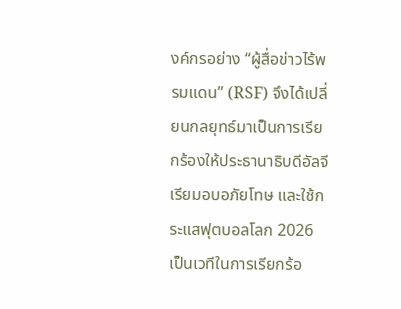งค์กรอย่าง “ผู้สื่อข่าวไร้พรมแดน” (RSF) จึงได้เปลี่ยนกลยุทธ์มาเป็นการเรียกร้องให้ประธานาธิบดีอัลจีเรียมอบอภัยโทษ และใช้กระแสฟุตบอลโลก 2026 เป็นเวทีในการเรียกร้อ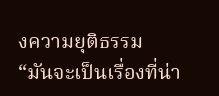งความยุติธรรม
“มันจะเป็นเรื่องที่น่า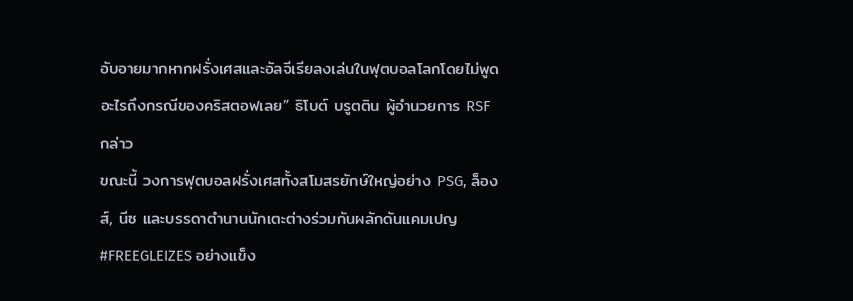อับอายมากหากฝรั่งเศสและอัลจีเรียลงเล่นในฟุตบอลโลกโดยไม่พูดอะไรถึงกรณีของคริสตอฟเลย” ธิโบต์ บรูตติน ผู้อำนวยการ RSF กล่าว
ขณะนี้ วงการฟุตบอลฝรั่งเศสทั้งสโมสรยักษ์ใหญ่อย่าง PSG, ล็องส์, นีซ และบรรดาตำนานนักเตะต่างร่วมกันผลักดันแคมเปญ #FREEGLEIZES อย่างแข็ง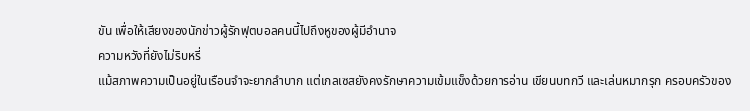ขัน เพื่อให้เสียงของนักข่าวผู้รักฟุตบอลคนนี้ไปถึงหูของผู้มีอำนาจ
ความหวังที่ยังไม่ริบหรี่
แม้สภาพความเป็นอยู่ในเรือนจำจะยากลำบาก แต่เกลเซสยังคงรักษาความเข้มแข็งด้วยการอ่าน เขียนบทกวี และเล่นหมากรุก ครอบครัวของ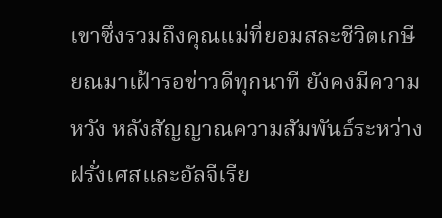เขาซึ่งรวมถึงคุณแม่ที่ยอมสละชีวิตเกษียณมาเฝ้ารอข่าวดีทุกนาที ยังคงมีความหวัง หลังสัญญาณความสัมพันธ์ระหว่างฝรั่งเศสและอัลจีเรีย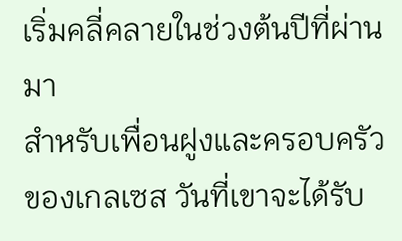เริ่มคลี่คลายในช่วงต้นปีที่ผ่านมา
สำหรับเพื่อนฝูงและครอบครัวของเกลเซส วันที่เขาจะได้รับ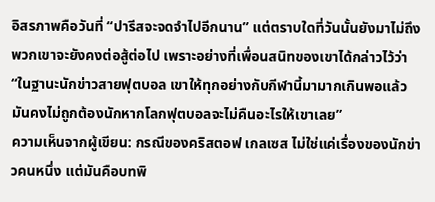อิสรภาพคือวันที่ “ปารีสจะจดจำไปอีกนาน” แต่ตราบใดที่วันนั้นยังมาไม่ถึง พวกเขาจะยังคงต่อสู้ต่อไป เพราะอย่างที่เพื่อนสนิทของเขาได้กล่าวไว้ว่า “ในฐานะนักข่าวสายฟุตบอล เขาให้ทุกอย่างกับกีฬานี้มามากเกินพอแล้ว มันคงไม่ถูกต้องนักหากโลกฟุตบอลจะไม่คืนอะไรให้เขาเลย”
ความเห็นจากผู้เขียน: กรณีของคริสตอฟ เกลเซส ไม่ใช่แค่เรื่องของนักข่าวคนหนึ่ง แต่มันคือบทพิ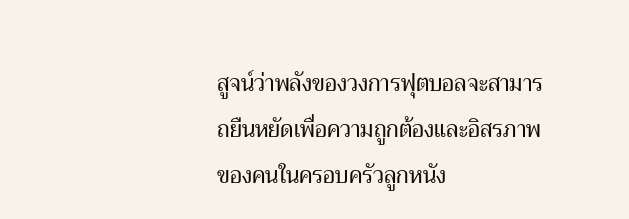สูจน์ว่าพลังของวงการฟุตบอลจะสามารถยืนหยัดเพื่อความถูกต้องและอิสรภาพของคนในครอบครัวลูกหนัง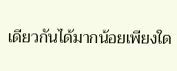เดียวกันได้มากน้อยเพียงใด